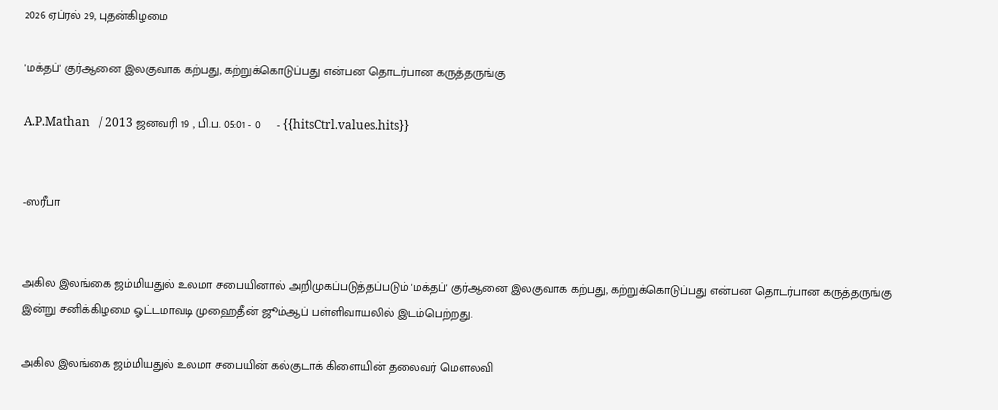2026 ஏப்ரல் 29, புதன்கிழமை

'மக்தப்' குர்ஆனை இலகுவாக கற்பது, கற்றுக்கொடுப்பது என்பன தொடர்பான கருத்தருங்கு

A.P.Mathan   / 2013 ஜனவரி 19 , பி.ப. 05:01 - 0     - {{hitsCtrl.values.hits}}


-ஸரீபா


அகில இலங்கை ஜம்மியதுல் உலமா சபையினால் அறிமுகப்படுத்தப்படும் 'மக்தப்' குர்ஆனை இலகுவாக கற்பது, கற்றுக்கொடுப்பது என்பன தொடர்பான கருத்தருங்கு இன்று சனிக்கிழமை ஓட்டமாவடி முஹைதீன் ஜூம்ஆப் பள்ளிவாயலில் இடம்பெற்றது.

அகில இலங்கை ஜம்மியதுல் உலமா சபையின் கல்குடாக் கிளையின் தலைவர் மௌலவி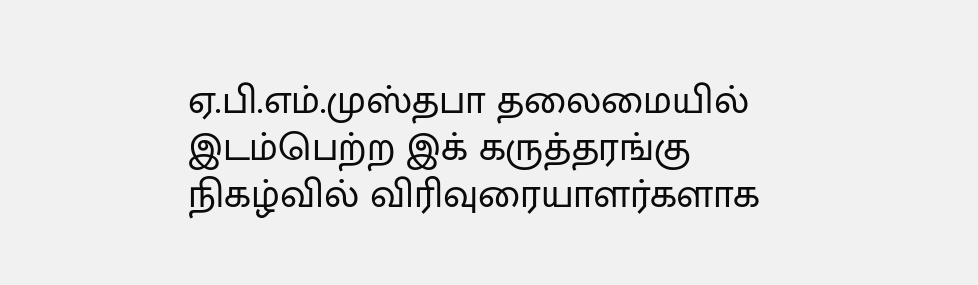ஏ.பி.எம்.முஸ்தபா தலைமையில் இடம்பெற்ற இக் கருத்தரங்கு நிகழ்வில் விரிவுரையாளர்களாக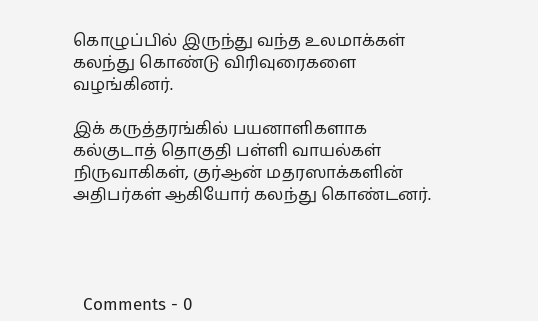கொழுப்பில் இருந்து வந்த உலமாக்கள் கலந்து கொண்டு விரிவுரைகளை வழங்கினர்.

இக் கருத்தரங்கில் பயனாளிகளாக கல்குடாத் தொகுதி பள்ளி வாயல்கள் நிருவாகிகள், குர்ஆன் மதரஸாக்களின் அதிபர்கள் ஆகியோர் கலந்து கொண்டனர்.




  Comments - 0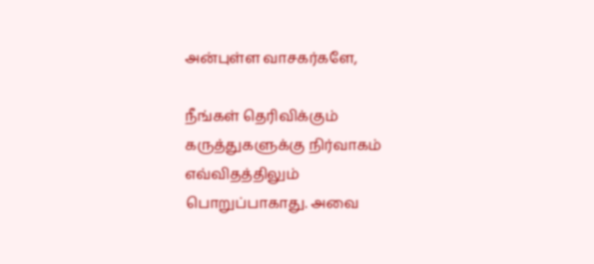அன்புள்ள வாசகர்களே,

நீங்கள் தெரிவிக்கும் கருத்துகளுக்கு நிர்வாகம் எவ்விதத்திலும் பொறுப்பாகாது. அவை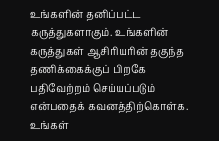உங்களின் தனிப்பட்ட கருத்துகளாகும். உங்களின் கருத்துகள் ஆசிரியரின் தகுந்த தணிக்கைக்குப் பிறகே பதிவேற்றம் செய்யப்படும் என்பதைக் கவனத்திற்கொள்க. உங்கள்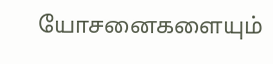யோசனைகளையும்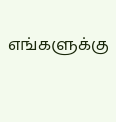எங்களுக்கு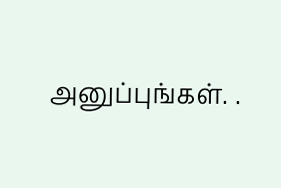அனுப்புங்கள். .